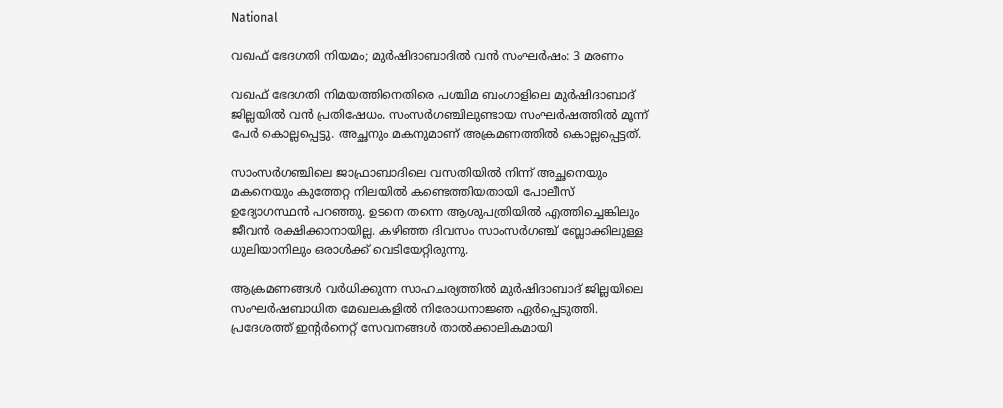National

വഖഫ് ഭേദഗതി നിയമം; മുർഷിദാബാദിൽ വൻ സംഘർഷം: 3 മരണം

വഖഫ് ഭേദഗതി നിമയത്തിനെതിരെ പശ്ചിമ ബംഗാളിലെ മുർഷിദാബാദ് ജില്ലയിൽ വൻ പ്രതിഷേധം. സംസർഗഞ്ചിലുണ്ടായ സംഘർഷത്തിൽ മൂന്ന് പേർ കൊല്ലപ്പെട്ടു. അച്ഛനും മകനുമാണ് അക്രമണത്തിൽ കൊല്ലപ്പെട്ടത്.

സാംസർഗഞ്ചിലെ ജാഫ്രാബാദിലെ വസതിയിൽ നിന്ന് അച്ഛനെയും മകനെയും കുത്തേറ്റ നിലയിൽ കണ്ടെത്തിയതായി പോലീസ് ഉദ്യോഗസ്ഥൻ പറഞ്ഞു. ഉടനെ തന്നെ ആശുപത്രിയിൽ എത്തിച്ചെങ്കിലും ജീവൻ രക്ഷിക്കാനായില്ല. കഴിഞ്ഞ ദിവസം സാംസർഗഞ്ച് ബ്ലോക്കിലുള്ള ധുലിയാനിലും ഒരാൾക്ക് വെടിയേറ്റിരുന്നു.

ആക്രമണങ്ങൾ വർധിക്കുന്ന സാഹചര്യത്തിൽ മുർഷിദാബാദ് ജില്ലയിലെ സംഘർഷബാധിത മേഖലകളിൽ നിരോധനാജ്ഞ ഏർപ്പെടുത്തി. പ്രദേശത്ത് ഇന്റർനെറ്റ് സേവനങ്ങൾ താൽക്കാലികമായി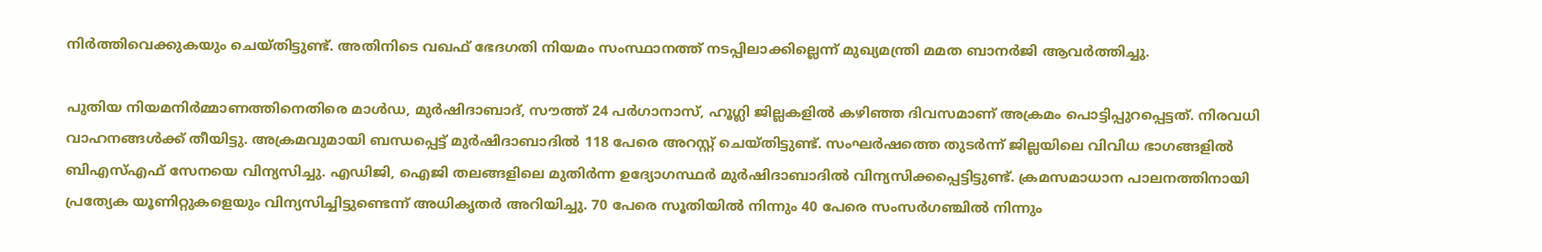നിർത്തിവെക്കുകയും ചെയ്തിട്ടുണ്ട്. അതിനിടെ വഖഫ് ഭേദഗതി നിയമം സംസ്ഥാനത്ത് നടപ്പിലാക്കില്ലെന്ന് മുഖ്യമന്ത്രി മമത ബാനർജി ആവർത്തിച്ചു.

പുതിയ നിയമനിർമ്മാണത്തിനെതിരെ മാൾഡ, മുർഷിദാബാദ്, സൗത്ത് 24 പർഗാനാസ്, ഹൂഗ്ലി ജില്ലകളിൽ കഴിഞ്ഞ ദിവസമാണ് അക്രമം പൊട്ടിപ്പുറപ്പെട്ടത്. നിരവധി വാഹനങ്ങൾക്ക് തീയിട്ടു. അക്രമവുമായി ബന്ധപ്പെട്ട് മുർഷിദാബാദിൽ 118 പേരെ അറസ്റ്റ് ചെയ്തിട്ടുണ്ട്. സംഘർഷത്തെ തുടർന്ന് ജില്ലയിലെ വിവിധ ഭാഗങ്ങളിൽ ബിഎസ്എഫ് സേനയെ വിന്യസിച്ചു. എഡിജി, ഐജി തലങ്ങളിലെ മുതിർന്ന ഉദ്യോഗസ്ഥർ മുർഷിദാബാദിൽ വിന്യസിക്കപ്പെട്ടിട്ടുണ്ട്. ക്രമസമാധാന പാലനത്തിനായി പ്രത്യേക യൂണിറ്റുകളെയും വിന്യസിച്ചിട്ടുണ്ടെന്ന് അധികൃതർ അറിയിച്ചു. 70 പേരെ സൂതിയിൽ നിന്നും 40 പേരെ സംസർഗഞ്ചിൽ നിന്നും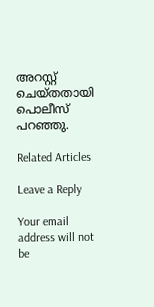അറസ്റ്റ് ചെയ്തതായി പൊലീസ് പറഞ്ഞു.

Related Articles

Leave a Reply

Your email address will not be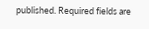published. Required fields are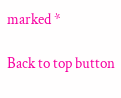marked *

Back to top button